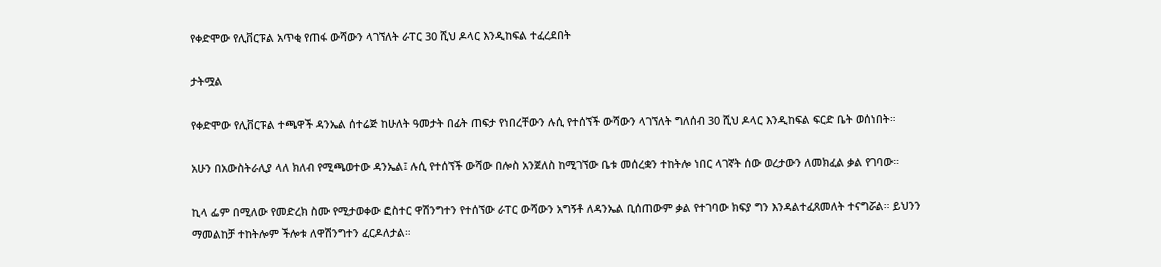የቀድሞው የሊቨርፑል አጥቂ የጠፋ ውሻውን ላገኘለት ራፐር 30 ሺህ ዶላር እንዲከፍል ተፈረደበት

ታትሟል

የቀድሞው የሊቨርፑል ተጫዋች ዳንኤል ሰተሬጅ ከሁለት ዓመታት በፊት ጠፍታ የነበረቸውን ሉሲ የተሰኘች ውሻውን ላገኘለት ግለሰብ 30 ሺህ ዶላር እንዲከፍል ፍርድ ቤት ወሰነበት።

አሁን በአውስትራሊያ ላለ ክለብ የሚጫወተው ዳንኤል፤ ሉሲ የተሰኘች ውሻው በሎስ አንጀለስ ከሚገኘው ቤቱ መሰረቋን ተከትሎ ነበር ላገኛት ሰው ወረታውን ለመክፈል ቃል የገባው።

ኪላ ፌም በሚለው የመድረክ ስሙ የሚታወቀው ፎስተር ዋሽንግተን የተሰኘው ራፐር ውሻውን አግኝቶ ለዳንኤል ቢሰጠውም ቃል የተገባው ክፍያ ግን እንዳልተፈጸመለት ተናግሯል። ይህንን ማመልከቻ ተከትሎም ችሎቱ ለዋሽንግተን ፈርዶለታል።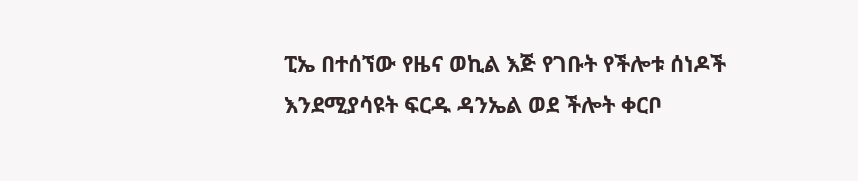ፒኤ በተሰኘው የዜና ወኪል እጅ የገቡት የችሎቱ ሰነዶች እንደሚያሳዩት ፍርዱ ዳንኤል ወደ ችሎት ቀርቦ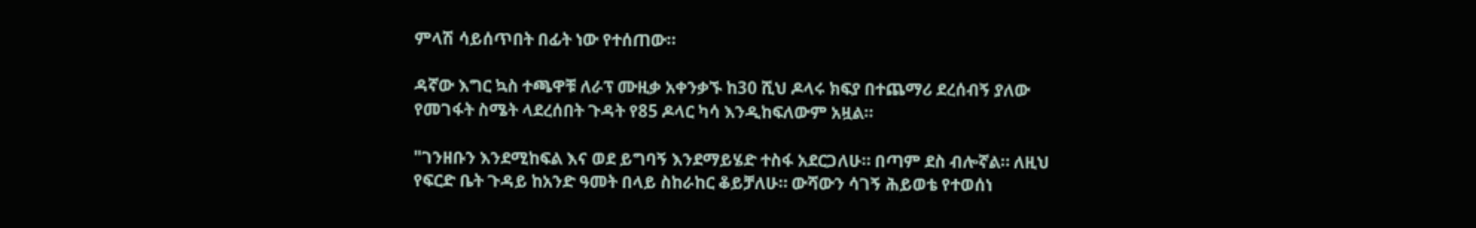ምላሽ ሳይሰጥበት በፊት ነው የተሰጠው።

ዳኛው እግር ኳስ ተጫዋቹ ለራፕ ሙዚቃ አቀንቃኙ ከ30 ሺህ ዶላሩ ክፍያ በተጨማሪ ደረሰብኝ ያለው የመገፋት ስሜት ላደረሰበት ጉዳት የ85 ዶላር ካሳ እንዲከፍለውም አዟል።

"ገንዘቡን እንደሚከፍል እና ወደ ይግባኝ እንደማይሄድ ተስፋ አደርጋለሁ። በጣም ደስ ብሎኛል። ለዚህ የፍርድ ቤት ጉዳይ ከአንድ ዓመት በላይ ስከራከር ቆይቻለሁ። ውሻውን ሳገኝ ሕይወቴ የተወሰነ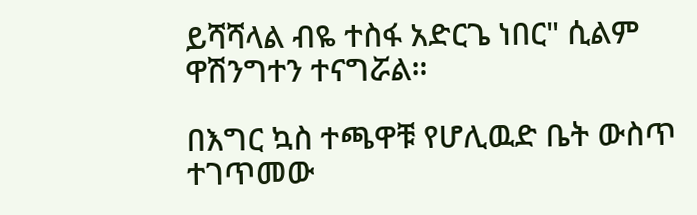ይሻሻላል ብዬ ተስፋ አድርጌ ነበር" ሲልም ዋሽንግተን ተናግሯል።

በእግር ኳስ ተጫዋቹ የሆሊዉድ ቤት ውስጥ ተገጥመው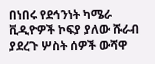በነበሩ የደኅንነት ካሜራ ቪዲዮዎች ኮፍያ ያለው ሹራብ ያደረጉ ሦስት ሰዎች ውሻዋ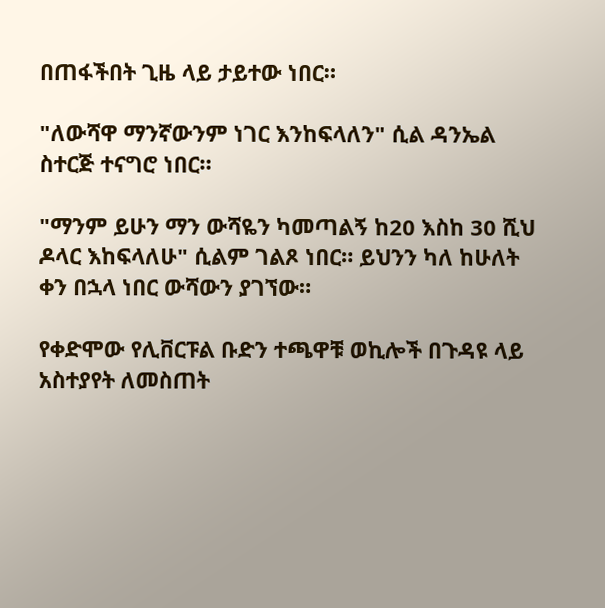በጠፋችበት ጊዜ ላይ ታይተው ነበር።

"ለውሻዋ ማንኛውንም ነገር እንከፍላለን" ሲል ዳንኤል ስተርጅ ተናግሮ ነበር።

"ማንም ይሁን ማን ውሻዬን ካመጣልኝ ከ20 እስከ 30 ሺህ ዶላር እከፍላለሁ" ሲልም ገልጾ ነበር። ይህንን ካለ ከሁለት ቀን በኋላ ነበር ውሻውን ያገኘው።

የቀድሞው የሊቨርፑል ቡድን ተጫዋቹ ወኪሎች በጉዳዩ ላይ አስተያየት ለመስጠት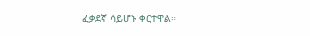ፈቃደኛ ሳይሆኑ ቀርተዋል።